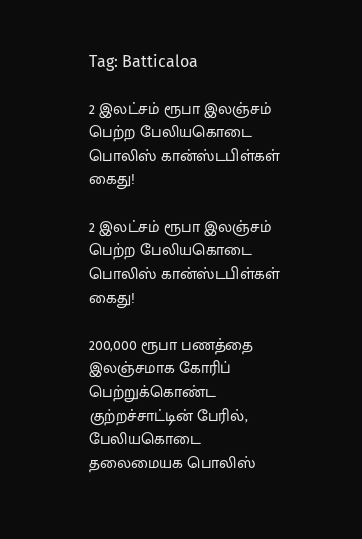Tag: Batticaloa

2 இலட்சம் ரூபா இலஞ்சம் பெற்ற பேலியகொடை பொலிஸ் கான்ஸ்டபிள்கள் கைது!

2 இலட்சம் ரூபா இலஞ்சம் பெற்ற பேலியகொடை பொலிஸ் கான்ஸ்டபிள்கள் கைது!

200,000 ரூபா பணத்தை இலஞ்சமாக கோரிப் பெற்றுக்கொண்ட குற்றச்சாட்டின் பேரில், பேலியகொடை தலைமையக பொலிஸ்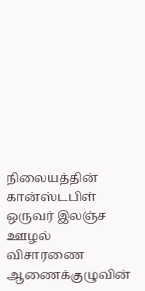நிலையத்தின் கான்ஸ்டபிள் ஒருவர் இலஞ்ச ஊழல் விசாரணை ஆணைக்குழுவின்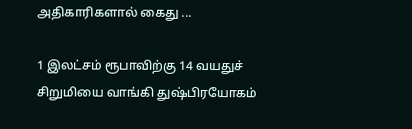அதிகாரிகளால் கைது ...

1 இலட்சம் ரூபாவிற்கு 14 வயதுச் சிறுமியை வாங்கி துஷ்பிரயோகம்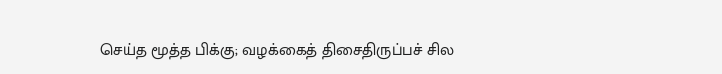செய்த மூத்த பிக்கு; வழக்கைத் திசைதிருப்பச் சில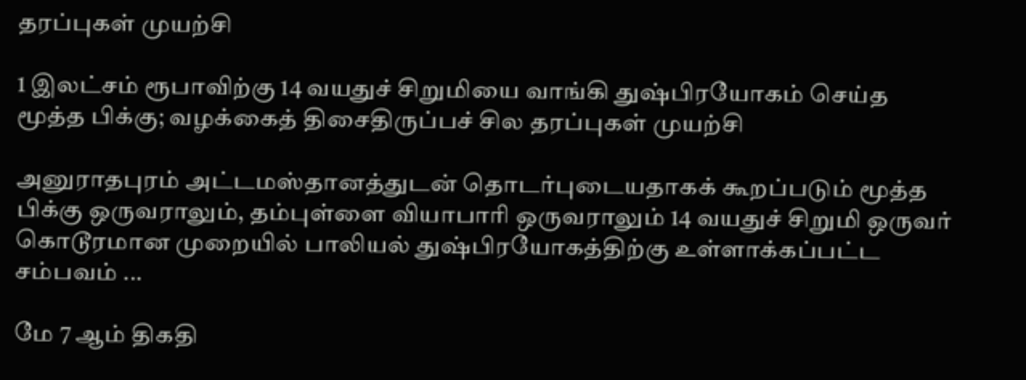தரப்புகள் முயற்சி

1 இலட்சம் ரூபாவிற்கு 14 வயதுச் சிறுமியை வாங்கி துஷ்பிரயோகம் செய்த மூத்த பிக்கு; வழக்கைத் திசைதிருப்பச் சில தரப்புகள் முயற்சி

அனுராதபுரம் அட்டமஸ்தானத்துடன் தொடர்புடையதாகக் கூறப்படும் மூத்த பிக்கு ஒருவராலும், தம்புள்ளை வியாபாரி ஒருவராலும் 14 வயதுச் சிறுமி ஒருவர் கொடூரமான முறையில் பாலியல் துஷ்பிரயோகத்திற்கு உள்ளாக்கப்பட்ட சம்பவம் ...

மே 7 ஆம் திகதி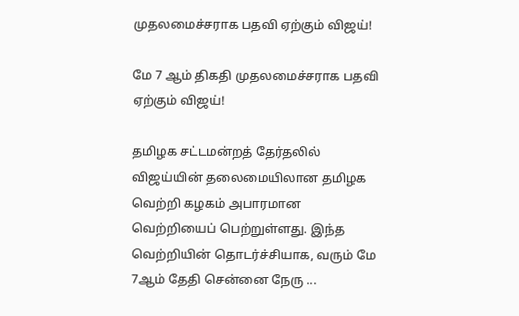முதலமைச்சராக பதவி ஏற்கும் விஜய்!

மே 7 ஆம் திகதி முதலமைச்சராக பதவி ஏற்கும் விஜய்!

தமிழக சட்டமன்றத் தேர்தலில் விஜய்யின் தலைமையிலான தமிழக வெற்றி கழகம் அபாரமான வெற்றியைப் பெற்றுள்ளது. இந்த வெற்றியின் தொடர்ச்சியாக, வரும் மே 7ஆம் தேதி சென்னை நேரு ...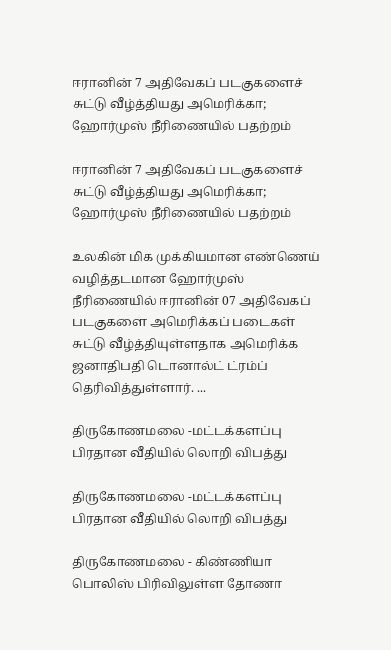ஈரானின் 7 அதிவேகப் படகுகளைச் சுட்டு வீழ்த்தியது அமெரிக்கா; ஹோர்முஸ் நீரிணையில் பதற்றம்

ஈரானின் 7 அதிவேகப் படகுகளைச் சுட்டு வீழ்த்தியது அமெரிக்கா; ஹோர்முஸ் நீரிணையில் பதற்றம்

உலகின் மிக முக்கியமான எண்ணெய் வழித்தடமான ஹோர்முஸ் நீரிணையில் ஈரானின் 07 அதிவேகப் படகுகளை அமெரிக்கப் படைகள் சுட்டு வீழ்த்தியுள்ளதாக அமெரிக்க ஜனாதிபதி டொனால்ட் ட்ரம்ப் தெரிவித்துள்ளார். ...

திருகோணமலை -மட்டக்களப்பு பிரதான வீதியில் லொறி விபத்து

திருகோணமலை -மட்டக்களப்பு பிரதான வீதியில் லொறி விபத்து

திருகோணமலை - கிண்ணியா பொலிஸ் பிரிவிலுள்ள தோணா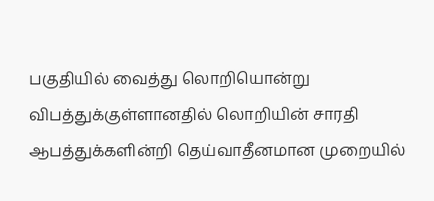பகுதியில் வைத்து லொறியொன்று விபத்துக்குள்ளானதில் லொறியின் சாரதி ஆபத்துக்களின்றி தெய்வாதீனமான முறையில்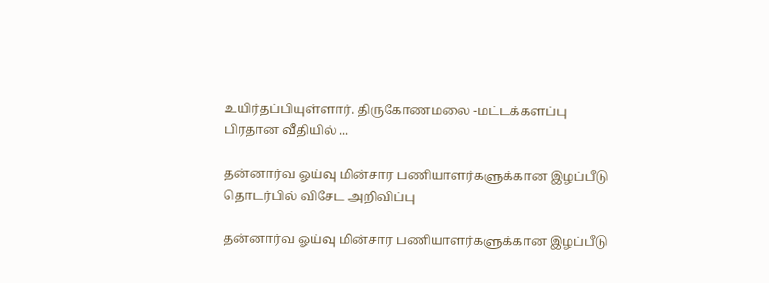உயிர்தப்பியுள்ளார். திருகோணமலை -மட்டக்களப்பு பிரதான வீதியில் ...

தன்னார்வ ஓய்வு மின்சார பணியாளர்களுக்கான இழப்பீடு தொடர்பில் விசேட அறிவிப்பு

தன்னார்வ ஓய்வு மின்சார பணியாளர்களுக்கான இழப்பீடு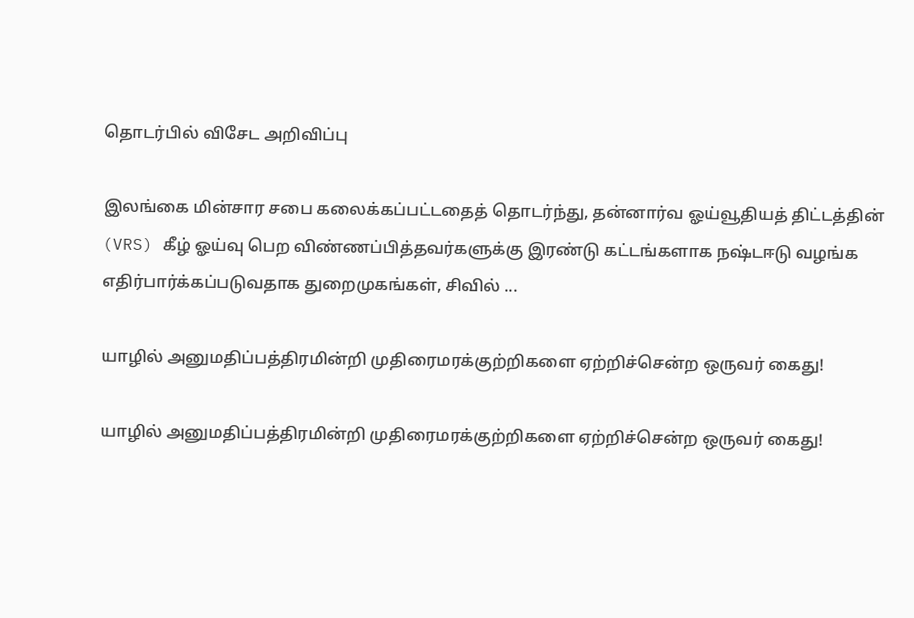தொடர்பில் விசேட அறிவிப்பு

இலங்கை மின்சார சபை கலைக்கப்பட்டதைத் தொடர்ந்து, தன்னார்வ ஓய்வூதியத் திட்டத்தின் (VRS) கீழ் ஓய்வு பெற விண்ணப்பித்தவர்களுக்கு இரண்டு கட்டங்களாக நஷ்டஈடு வழங்க எதிர்பார்க்கப்படுவதாக துறைமுகங்கள், சிவில் ...

யாழில் அனுமதிப்பத்திரமின்றி முதிரைமரக்குற்றிகளை ஏற்றிச்சென்ற ஒருவர் கைது!

யாழில் அனுமதிப்பத்திரமின்றி முதிரைமரக்குற்றிகளை ஏற்றிச்சென்ற ஒருவர் கைது!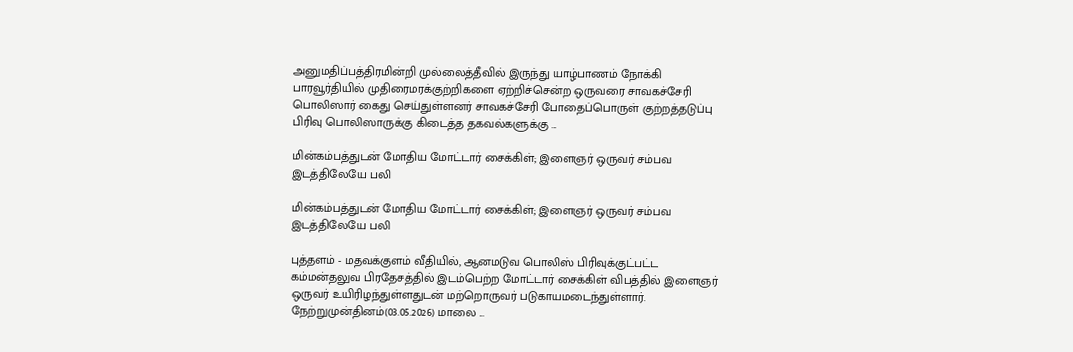அனுமதிப்பத்திரமின்றி முல்லைத்தீவில் இருந்து யாழ்பாணம் நோக்கி பாரவூர்தியில் முதிரைமரக்குற்றிகளை ஏற்றிச்சென்ற ஒருவரை சாவகச்சேரி பொலிஸார் கைது செய்துள்ளனர் சாவகச்சேரி போதைப்பொருள் குற்றத்தடுப்பு பிரிவு பொலிஸாருக்கு கிடைத்த தகவல்களுக்கு ...

மின்கம்பத்துடன் மோதிய மோட்டார் சைக்கிள்; இளைஞர் ஒருவர் சம்பவ இடத்திலேயே பலி

மின்கம்பத்துடன் மோதிய மோட்டார் சைக்கிள்; இளைஞர் ஒருவர் சம்பவ இடத்திலேயே பலி

புத்தளம் - மதவக்குளம் வீதியில், ஆனமடுவ பொலிஸ் பிரிவுக்குட்பட்ட கம்மன்தலுவ பிரதேசத்தில் இடம்பெற்ற மோட்டார் சைக்கிள் விபத்தில் இளைஞர் ஒருவர் உயிரிழந்துள்ளதுடன் மற்றொருவர் படுகாயமடைந்துள்ளார். நேற்றுமுன்தினம்(03.05.2026) மாலை ...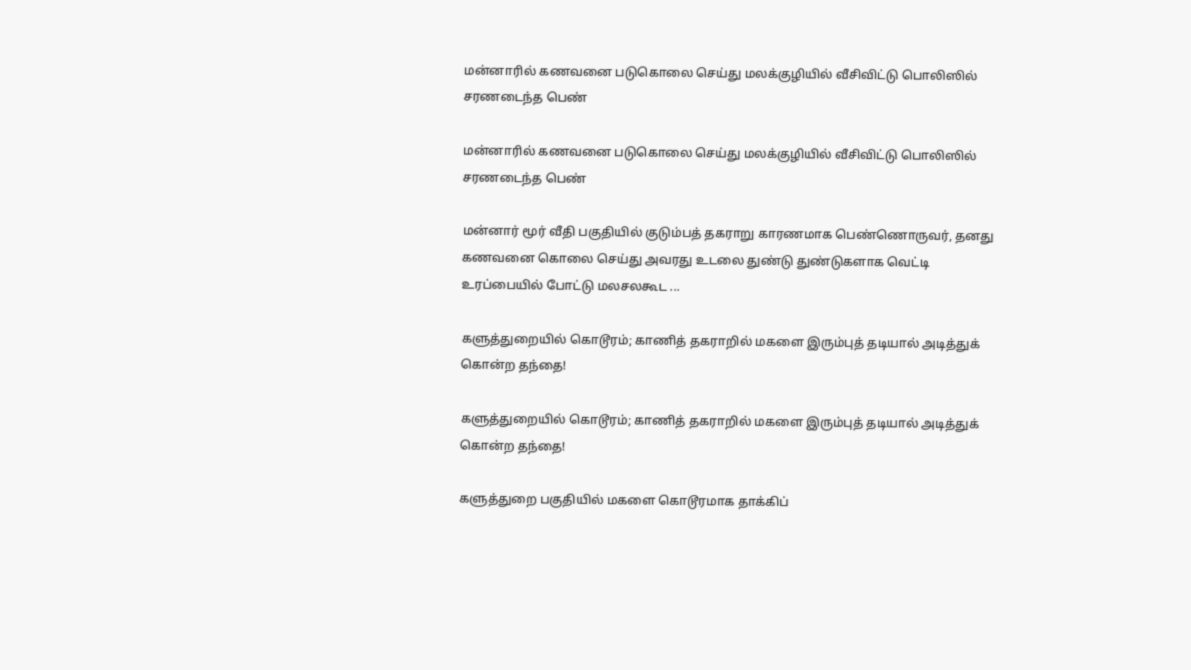மன்னாரில் கணவனை படுகொலை செய்து மலக்குழியில் வீசிவிட்டு பொலிஸில் சரணடைந்த பெண்

மன்னாரில் கணவனை படுகொலை செய்து மலக்குழியில் வீசிவிட்டு பொலிஸில் சரணடைந்த பெண்

மன்னார் மூர் வீதி பகுதியில் குடும்பத் தகராறு காரணமாக பெண்ணொருவர், தனது கணவனை கொலை செய்து அவரது உடலை துண்டு துண்டுகளாக வெட்டி உரப்பையில் போட்டு மலசலகூட ...

களுத்துறையில் கொடூரம்; காணித் தகராறில் மகளை இரும்புத் தடியால் அடித்துக் கொன்ற தந்தை!

களுத்துறையில் கொடூரம்; காணித் தகராறில் மகளை இரும்புத் தடியால் அடித்துக் கொன்ற தந்தை!

களுத்துறை பகுதியில் மகளை கொடூரமாக தாக்கிப்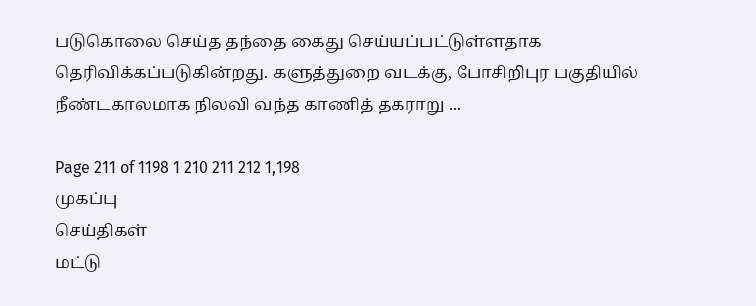படுகொலை செய்த தந்தை கைது செய்யப்பட்டுள்ளதாக தெரிவிக்கப்படுகின்றது. களுத்துறை வடக்கு, போசிறிபுர பகுதியில் நீண்டகாலமாக நிலவி வந்த காணித் தகராறு ...

Page 211 of 1198 1 210 211 212 1,198
முகப்பு
செய்திகள்
மட்டு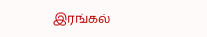இரங்கல்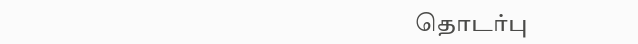தொடர்பு